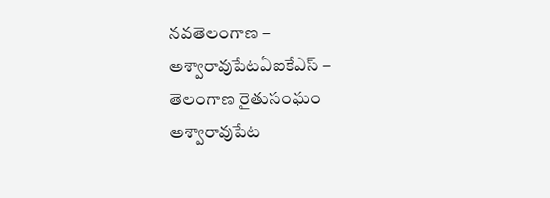నవతెలంగాణ – అశ్వారావుపేటఏఐకేఎస్ – తెలంగాణ రైతుసంఘం అశ్వారావుపేట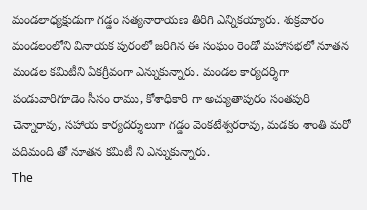మండలాధ్యక్షుడుగా గడ్డం సత్యనారాయణ తిరిగి ఎన్నికయ్యారు. శుక్రవారం మండలంలోని వినాయక పురంలో జరిగిన ఈ సంఘం రెండో మహాసభలో నూతన మండల కమిటీని ఏకగ్రీవంగా ఎన్నుకున్నారు. మండల కార్యదర్శిగా పండువారిగూడెం సీసం రాము, కోశాధికారి గా అచ్యుతాపురం సంతపురి చెన్నారావు, సహాయ కార్యదర్శులుగా గడ్డం వెంకటేశ్వరరావు, మడకం శాంతి మరో పదిమంది తో నూతన కమిటీ ని ఎన్నుకున్నారు.
The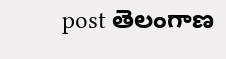post తెలంగాణ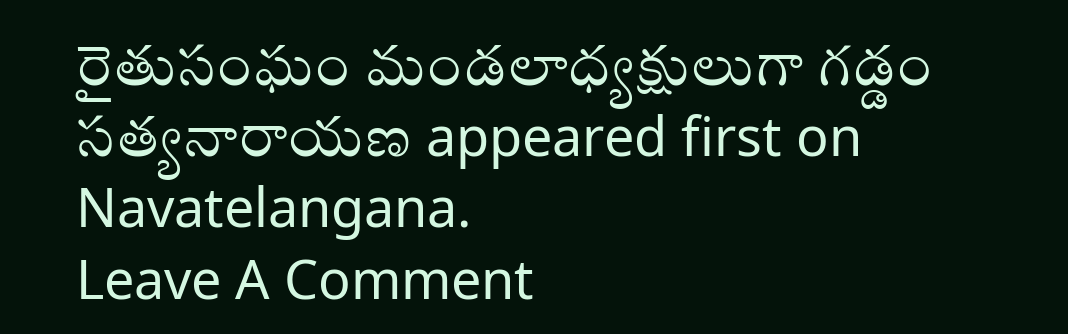రైతుసంఘం మండలాధ్యక్షులుగా గడ్డం సత్యనారాయణ appeared first on Navatelangana.
Leave A Comment